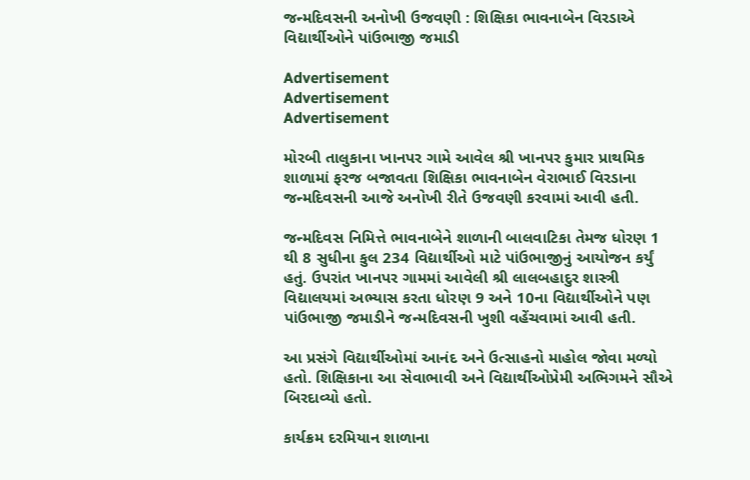જન્મદિવસની અનોખી ઉજવણી : શિક્ષિકા ભાવનાબેન વિરડાએ વિદ્યાર્થીઓને પાંઉભાજી જમાડી

Advertisement
Advertisement
Advertisement

મોરબી તાલુકાના ખાનપર ગામે આવેલ શ્રી ખાનપર કુમાર પ્રાથમિક શાળામાં ફરજ બજાવતા શિક્ષિકા ભાવનાબેન વેરાભાઈ વિરડાના જન્મદિવસની આજે અનોખી રીતે ઉજવણી કરવામાં આવી હતી.

જન્મદિવસ નિમિત્તે ભાવનાબેને શાળાની બાલવાટિકા તેમજ ધોરણ 1 થી 8 સુધીના કુલ 234 વિદ્યાર્થીઓ માટે પાંઉભાજીનું આયોજન કર્યું હતું. ઉપરાંત ખાનપર ગામમાં આવેલી શ્રી લાલબહાદુર શાસ્ત્રી વિદ્યાલયમાં અભ્યાસ કરતા ધોરણ 9 અને 10ના વિદ્યાર્થીઓને પણ પાંઉભાજી જમાડીને જન્મદિવસની ખુશી વહેંચવામાં આવી હતી.

આ પ્રસંગે વિદ્યાર્થીઓમાં આનંદ અને ઉત્સાહનો માહોલ જોવા મળ્યો હતો. શિક્ષિકાના આ સેવાભાવી અને વિદ્યાર્થીઓપ્રેમી અભિગમને સૌએ બિરદાવ્યો હતો.

કાર્યક્રમ દરમિયાન શાળાના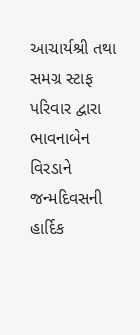આચાર્યશ્રી તથા સમગ્ર સ્ટાફ પરિવાર દ્વારા ભાવનાબેન વિરડાને જન્મદિવસની હાર્દિક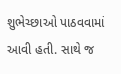શુભેચ્છાઓ પાઠવવામાં આવી હતી. સાથે જ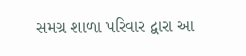સમગ્ર શાળા પરિવાર દ્વારા આ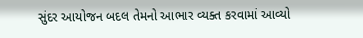સુંદર આયોજન બદલ તેમનો આભાર વ્યક્ત કરવામાં આવ્યો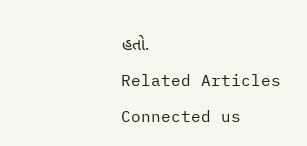હતો.

Related Articles

Connected us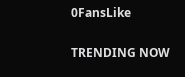0FansLike

TRENDING NOW